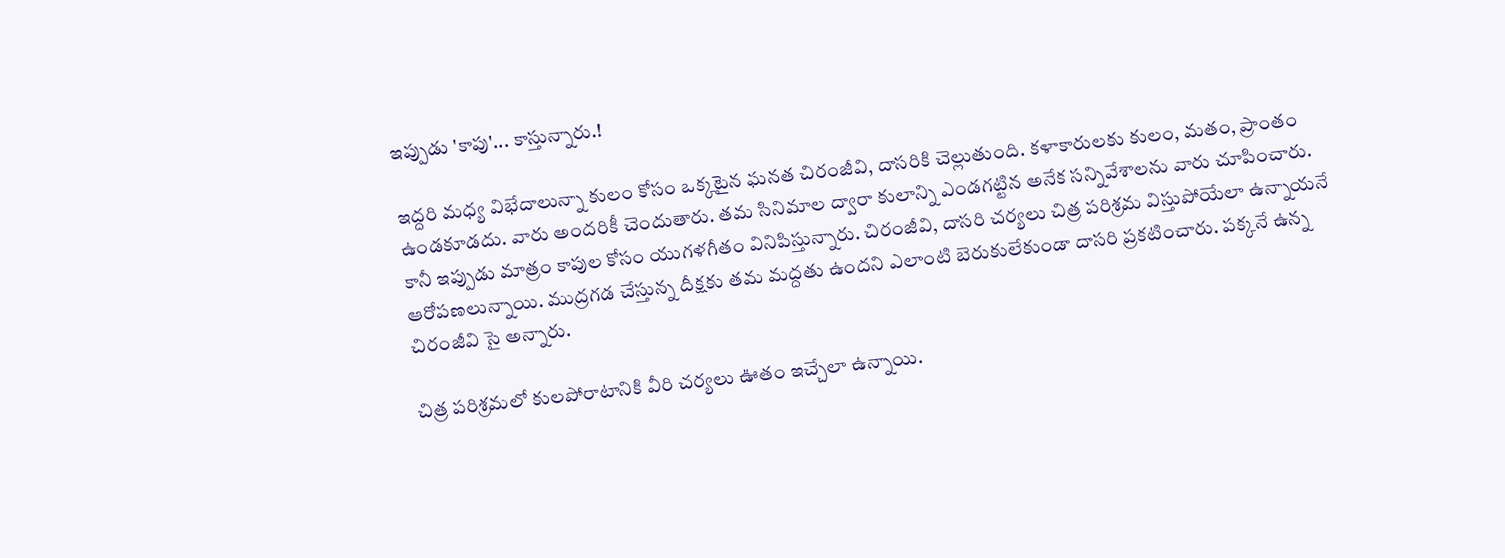ఇప్పుడు 'కాపు'... కాస్తున్నారు.!

ఇద్దరి మధ్య విభేదాలున్నా కులం కోసం ఒక్కటైన ఘనత చిరంజీవి, దాసరికి చెల్లుతుంది. కళాకారులకు కులం, మతం, ప్రాంతం ఉండకూడదు. వారు అందరికీ చెందుతారు. తమ సినిమాల ద్వారా కులాన్ని ఎండగట్టిన అనేక సన్నివేశాలను వారు చూపించారు. కానీ ఇప్పుడు మాత్రం కాపుల కోసం యుగళగీతం వినిపిస్తున్నారు. చిరంజీవి, దాసరి చర్యలు చిత్ర పరిశ్రమ విస్తుపోయేలా ఉన్నాయనే ఆరోపణలున్నాయి. ముద్రగడ చేస్తున్న దీక్షకు తమ మద్దతు ఉందని ఎలాంటి బెరుకులేకుండా దాసరి ప్రకటించారు. పక్కనే ఉన్న చిరంజీవి సై అన్నారు.

చిత్ర పరిశ్రమలో కులపోరాటానికి వీరి చర్యలు ఊతం ఇచ్చేలా ఉన్నాయి.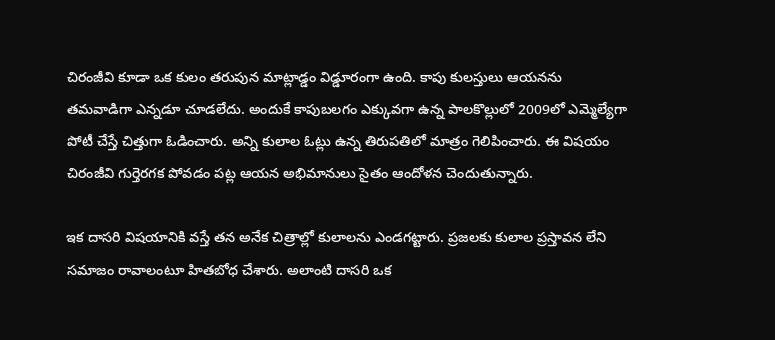చిరంజీవి కూడా ఒక కులం తరుపున మాట్లాడ్డం విడ్డూరంగా ఉంది. కాపు కులస్తులు ఆయనను తమవాడిగా ఎన్నడూ చూడలేదు. అందుకే కాపుబలగం ఎక్కువగా ఉన్న పాలకొల్లులో 2009లో ఎమ్మెల్యేగా పోటీ చేస్తే చిత్తుగా ఓడించారు. అన్ని కులాల ఓట్లు ఉన్న తిరుపతిలో మాత్రం గెలిపించారు. ఈ విషయం చిరంజీవి గుర్తెరగక పోవడం పట్ల ఆయన అభిమానులు సైతం ఆందోళన చెందుతున్నారు.

ఇక దాసరి విషయానికి వస్తే తన అనేక చిత్రాల్లో కులాలను ఎండగట్టారు. ప్రజలకు కులాల ప్రస్తావన లేని సమాజం రావాలంటూ హితబోధ చేశారు. అలాంటి దాసరి ఒక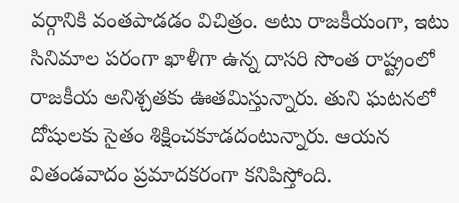వర్గానికి వంతపాడడం విచిత్రం. అటు రాజకీయంగా, ఇటు సినిమాల పరంగా ఖాళీగా ఉన్న దాసరి సొంత రాష్ట్రంలో రాజకీయ అనిశ్చతకు ఊతమిస్తున్నారు. తుని ఘటనలో దోషులకు సైతం శిక్షించకూడదంటున్నారు. ఆయన వితండవాదం ప్రమాదకరంగా కనిపిస్తోంది.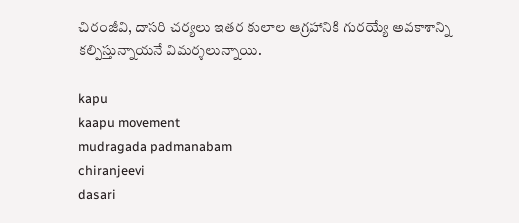చిరంజీవి, దాసరి చర్యలు ఇతర కులాల ఆగ్రహానికి గురయ్యే అవకాశాన్ని కల్పిస్తున్నాయనే విమర్శలున్నాయి.

kapu
kaapu movement
mudragada padmanabam
chiranjeevi
dasari